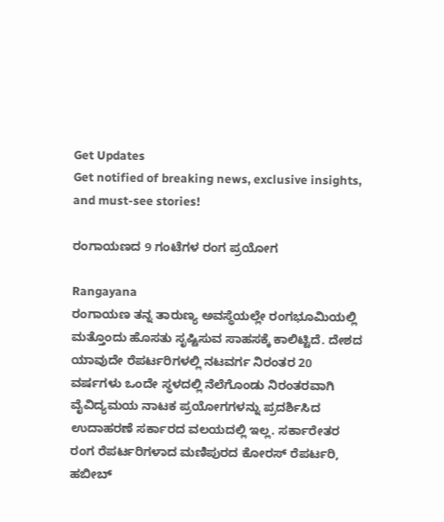Get Updates
Get notified of breaking news, exclusive insights, and must-see stories!

ರಂಗಾಯಣದ 9 ಗಂಟೆಗಳ ರಂಗ ಪ್ರಯೋಗ

Rangayana
ರಂಗಾಯಣ ತನ್ನ ತಾರುಣ್ಯ ಅವಸ್ಥೆಯಲ್ಲೇ ರಂಗಭೂಮಿಯಲ್ಲಿ ಮತ್ತೊಂದು ಹೊಸತು ಸೃಷ್ಟಿಸುವ ಸಾಹಸಕ್ಕೆ ಕಾಲಿಟ್ಟಿದೆ. ದೇಶದ ಯಾವುದೇ ರೆಪರ್ಟರಿಗಳಲ್ಲಿ ನಟವರ್ಗ ನಿರಂತರ 20 ವರ್ಷಗಳು ಒಂದೇ ಸ್ಥಳದಲ್ಲಿ ನೆಲೆಗೊಂಡು ನಿರಂತರವಾಗಿ ವೈವಿದ್ಯಮಯ ನಾಟಕ ಪ್ರಯೋಗಗಳನ್ನು ಪ್ರದರ್ಶಿಸಿದ ಉದಾಹರಣೆ ಸರ್ಕಾರದ ವಲಯದಲ್ಲಿ ಇಲ್ಲ. ಸರ್ಕಾರೇತರ ರಂಗ ರೆಪರ್ಟರಿಗಳಾದ ಮಣಿಪುರದ ಕೋರಸ್ ರೆಪರ್ಟರಿ, ಹಬೀಬ್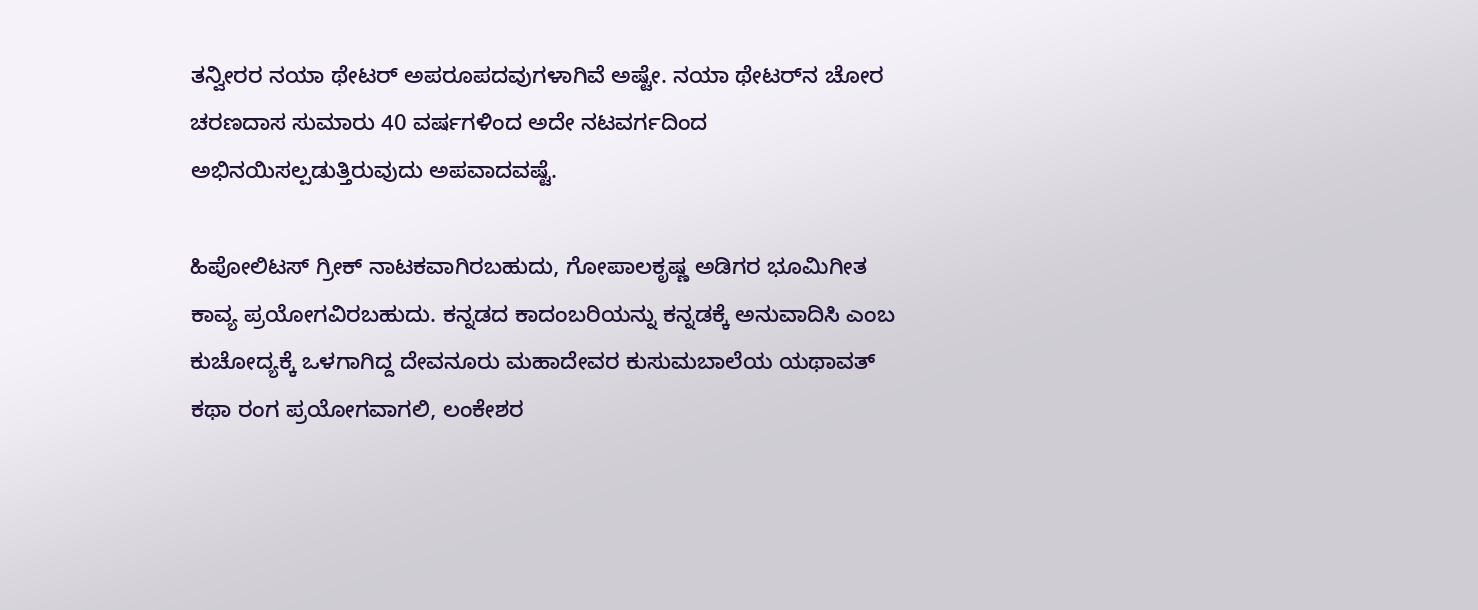ತನ್ವೀರರ ನಯಾ ಥೇಟರ್ ಅಪರೂಪದವುಗಳಾಗಿವೆ ಅಷ್ಟೇ. ನಯಾ ಥೇಟರ್‌ನ ಚೋರ ಚರಣದಾಸ ಸುಮಾರು 40 ವರ್ಷಗಳಿಂದ ಅದೇ ನಟವರ್ಗದಿಂದ ಅಭಿನಯಿಸಲ್ಪಡುತ್ತಿರುವುದು ಅಪವಾದವಷ್ಟೆ.

ಹಿಪೋಲಿಟಸ್ ಗ್ರೀಕ್ ನಾಟಕವಾಗಿರಬಹುದು, ಗೋಪಾಲಕೃಷ್ಣ ಅಡಿಗರ ಭೂಮಿಗೀತ ಕಾವ್ಯ ಪ್ರಯೋಗವಿರಬಹುದು. ಕನ್ನಡದ ಕಾದಂಬರಿಯನ್ನು ಕನ್ನಡಕ್ಕೆ ಅನುವಾದಿಸಿ ಎಂಬ ಕುಚೋದ್ಯಕ್ಕೆ ಒಳಗಾಗಿದ್ದ ದೇವನೂರು ಮಹಾದೇವರ ಕುಸುಮಬಾಲೆಯ ಯಥಾವತ್ ಕಥಾ ರಂಗ ಪ್ರಯೋಗವಾಗಲಿ, ಲಂಕೇಶರ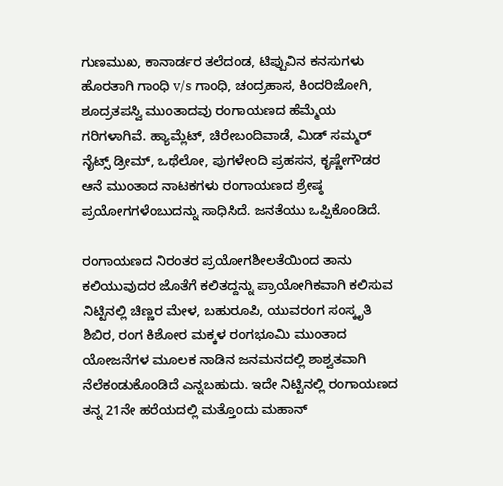ಗುಣಮುಖ, ಕಾನಾರ್ಡರ ತಲೆದಂಡ, ಟಿಪ್ಪುವಿನ ಕನಸುಗಳು ಹೊರತಾಗಿ ಗಾಂಧಿ v/s ಗಾಂಧಿ, ಚಂದ್ರಹಾಸ, ಕಿಂದರಿಜೋಗಿ, ಶೂದ್ರತಪಸ್ವಿ ಮುಂತಾದವು ರಂಗಾಯಣದ ಹೆಮ್ಮೆಯ ಗರಿಗಳಾಗಿವೆ. ಹ್ಯಾಮ್ಲೆಟ್, ಚಿರೇಬಂದಿವಾಡೆ, ಮಿಡ್ ಸಮ್ಮರ್ ನೈಟ್ಸ್ ಡ್ರೀಮ್, ಒಥೆಲೋ, ಪುಗಳೇಂದಿ ಪ್ರಹಸನ, ಕೃಷ್ಣೇಗೌಡರ ಆನೆ ಮುಂತಾದ ನಾಟಕಗಳು ರಂಗಾಯಣದ ಶ್ರೇಷ್ಠ ಪ್ರಯೋಗಗಳೆಂಬುದನ್ನು ಸಾಧಿಸಿದೆ. ಜನತೆಯು ಒಪ್ಪಿಕೊಂಡಿದೆ.

ರಂಗಾಯಣದ ನಿರಂತರ ಪ್ರಯೋಗಶೀಲತೆಯಿಂದ ತಾನು ಕಲಿಯುವುದರ ಜೊತೆಗೆ ಕಲಿತದ್ದನ್ನು ಪ್ರಾಯೋಗಿಕವಾಗಿ ಕಲಿಸುವ ನಿಟ್ಟಿನಲ್ಲಿ ಚಿಣ್ಣರ ಮೇಳ, ಬಹುರೂಪಿ, ಯುವರಂಗ ಸಂಸ್ಕೃತಿ ಶಿಬಿರ, ರಂಗ ಕಿಶೋರ ಮಕ್ಕಳ ರಂಗಭೂಮಿ ಮುಂತಾದ ಯೋಜನೆಗಳ ಮೂಲಕ ನಾಡಿನ ಜನಮನದಲ್ಲಿ ಶಾಶ್ವತವಾಗಿ ನೆಲೆಕಂಡುಕೊಂಡಿದೆ ಎನ್ನಬಹುದು. ಇದೇ ನಿಟ್ಟಿನಲ್ಲಿ ರಂಗಾಯಣದ ತನ್ನ 21ನೇ ಹರೆಯದಲ್ಲಿ ಮತ್ತೊಂದು ಮಹಾನ್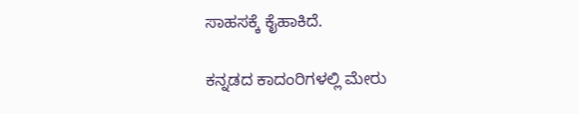ಸಾಹಸಕ್ಕೆ ಕೈಹಾಕಿದೆ.

ಕನ್ನಡದ ಕಾದಂರಿಗಳಲ್ಲಿ ಮೇರು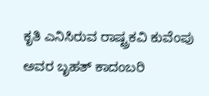ಕೃತಿ ಎನಿಸಿರುವ ರಾಷ್ಟ್ರಕವಿ ಕುವೆಂಪು ಅವರ ಬೃಹತ್ ಕಾದಂಬರಿ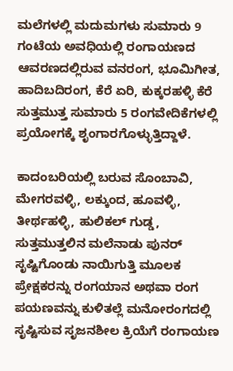ಮಲೆಗಳಲ್ಲಿ ಮದುಮಗಳು ಸುಮಾರು 9 ಗಂಟೆಯ ಅವಧಿಯಲ್ಲಿ ರಂಗಾಯಣದ ಆವರಣದಲ್ಲಿರುವ ವನರಂಗ, ಭೂಮಿಗೀತ, ಹಾದಿಬದಿರಂಗ, ಕೆರೆ ಏರಿ, ಕುಕ್ಕರಹಳ್ಳಿ ಕೆರೆ ಸುತ್ತಮುತ್ತ ಸುಮಾರು 5 ರಂಗವೇದಿಕೆಗಳಲ್ಲಿ ಪ್ರಯೋಗಕ್ಕೆ ಶೃಂಗಾರಗೊಳ್ಳುತ್ತಿದ್ದಾಳೆ.

ಕಾದಂಬರಿಯಲ್ಲಿ ಬರುವ ಸೊಂಬಾವಿ, ಮೇಗರವಳ್ಳಿ, ಲಕ್ಕುಂದ, ಹೂವಳ್ಳಿ, ತೀರ್ಥಹಳ್ಳಿ, ಹುಲಿಕಲ್ ಗುಡ್ಡ, ಸುತ್ತಮುತ್ತಲಿನ ಮಲೆನಾಡು ಪುನರ್ ಸೃಷ್ಟಿಗೊಂಡು ನಾಯಿಗುತ್ತಿ ಮೂಲಕ ಪ್ರೇಕ್ಷಕರನ್ನು ರಂಗಯಾನ ಅಥವಾ ರಂಗ ಪಯಣವನ್ನು ಕುಳಿತಲ್ಲೆ ಮನೋರಂಗದಲ್ಲಿ ಸೃಷ್ಟಿಸುವ ಸೃಜನಶೀಲ ಕ್ರಿಯೆಗೆ ರಂಗಾಯಣ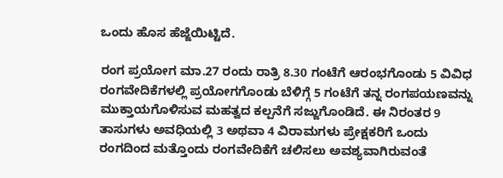ಒಂದು ಹೊಸ ಹೆಜ್ಜೆಯಿಟ್ಟಿದೆ.

ರಂಗ ಪ್ರಯೋಗ ಮಾ.27 ರಂದು ರಾತ್ರಿ 8.30 ಗಂಟೆಗೆ ಆರಂಭಗೊಂಡು 5 ವಿವಿಧ ರಂಗವೇದಿಕೆಗಳಲ್ಲಿ ಪ್ರಯೋಗಗೊಂಡು ಬೆಳಿಗ್ಗೆ 5 ಗಂಟೆಗೆ ತನ್ನ ರಂಗಪಯಣವನ್ನು ಮುಕ್ತಾಯಗೊಳಿಸುವ ಮಹತ್ವದ ಕಲ್ಪನೆಗೆ ಸಜ್ಜುಗೊಂಡಿದೆ. ಈ ನಿರಂತರ 9 ತಾಸುಗಳು ಅವಧಿಯಲ್ಲಿ 3 ಅಥವಾ 4 ವಿರಾಮಗಳು ಪ್ರೇಕ್ಷಕರಿಗೆ ಒಂದು ರಂಗದಿಂದ ಮತ್ತೊಂದು ರಂಗವೇದಿಕೆಗೆ ಚಲಿಸಲು ಅವಶ್ಯವಾಗಿರುವಂತೆ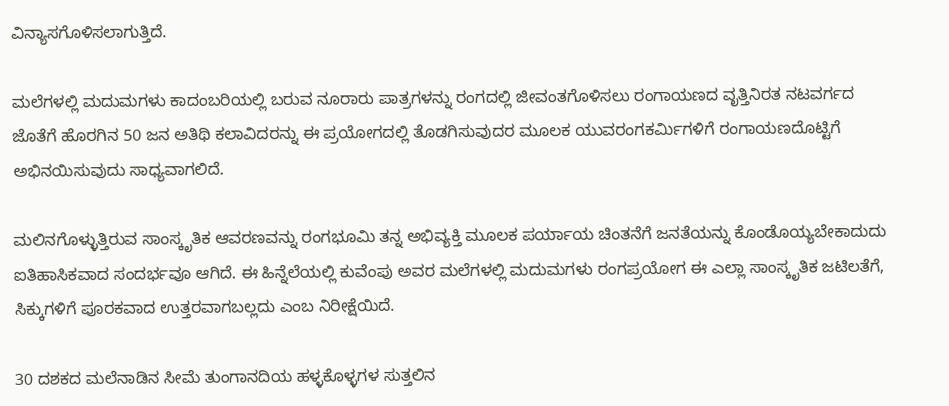ವಿನ್ಯಾಸಗೊಳಿಸಲಾಗುತ್ತಿದೆ.

ಮಲೆಗಳಲ್ಲಿ ಮದುಮಗಳು ಕಾದಂಬರಿಯಲ್ಲಿ ಬರುವ ನೂರಾರು ಪಾತ್ರಗಳನ್ನು ರಂಗದಲ್ಲಿ ಜೀವಂತಗೊಳಿಸಲು ರಂಗಾಯಣದ ವೃತ್ತಿನಿರತ ನಟವರ್ಗದ ಜೊತೆಗೆ ಹೊರಗಿನ 50 ಜನ ಅತಿಥಿ ಕಲಾವಿದರನ್ನು ಈ ಪ್ರಯೋಗದಲ್ಲಿ ತೊಡಗಿಸುವುದರ ಮೂಲಕ ಯುವರಂಗಕರ್ಮಿಗಳಿಗೆ ರಂಗಾಯಣದೊಟ್ಟಿಗೆ ಅಭಿನಯಿಸುವುದು ಸಾಧ್ಯವಾಗಲಿದೆ.

ಮಲಿನಗೊಳ್ಳುತ್ತಿರುವ ಸಾಂಸ್ಕೃತಿಕ ಆವರಣವನ್ನು ರಂಗಭೂಮಿ ತನ್ನ ಅಭಿವ್ಯಕ್ತಿ ಮೂಲಕ ಪರ್ಯಾಯ ಚಿಂತನೆಗೆ ಜನತೆಯನ್ನು ಕೊಂಡೊಯ್ಯಬೇಕಾದುದು ಐತಿಹಾಸಿಕವಾದ ಸಂದರ್ಭವೂ ಆಗಿದೆ. ಈ ಹಿನ್ನೆಲೆಯಲ್ಲಿ ಕುವೆಂಪು ಅವರ ಮಲೆಗಳಲ್ಲಿ ಮದುಮಗಳು ರಂಗಪ್ರಯೋಗ ಈ ಎಲ್ಲಾ ಸಾಂಸ್ಕೃತಿಕ ಜಟಿಲತೆಗೆ, ಸಿಕ್ಕುಗಳಿಗೆ ಪೂರಕವಾದ ಉತ್ತರವಾಗಬಲ್ಲದು ಎಂಬ ನಿರೀಕ್ಷೆಯಿದೆ.

30 ದಶಕದ ಮಲೆನಾಡಿನ ಸೀಮೆ ತುಂಗಾನದಿಯ ಹಳ್ಳಕೊಳ್ಳಗಳ ಸುತ್ತಲಿನ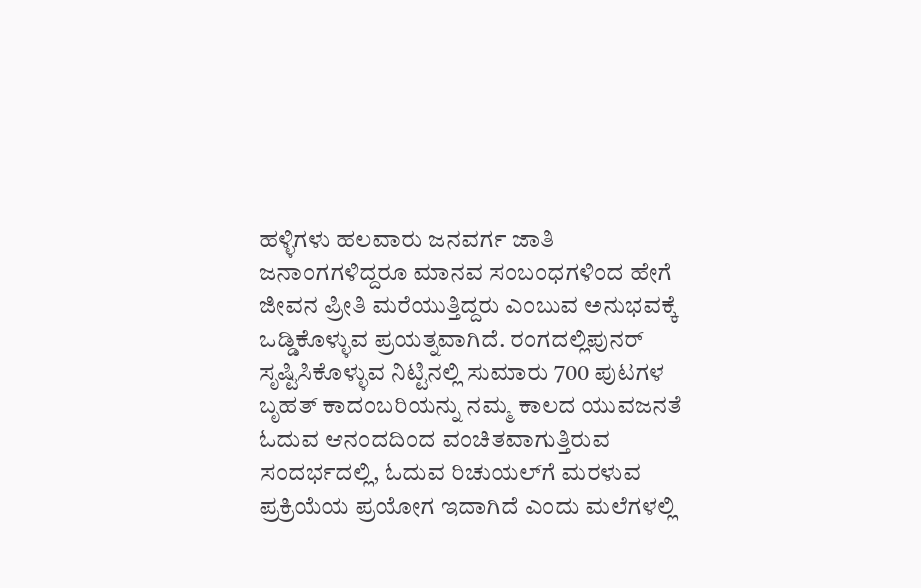ಹಳ್ಳಿಗಳು ಹಲವಾರು ಜನವರ್ಗ ಜಾತಿ ಜನಾಂಗಗಳಿದ್ದರೂ ಮಾನವ ಸಂಬಂಧಗಳಿಂದ ಹೇಗೆ ಜೀವನ ಪ್ರೀತಿ ಮರೆಯುತ್ತಿದ್ದರು ಎಂಬುವ ಅನುಭವಕ್ಕೆ ಒಡ್ಡಿಕೊಳ್ಳುವ ಪ್ರಯತ್ನವಾಗಿದೆ. ರಂಗದಲ್ಲಿಪುನರ್ ಸೃಷ್ಟಿಸಿಕೊಳ್ಳುವ ನಿಟ್ಟಿನಲ್ಲಿ ಸುಮಾರು 700 ಪುಟಗಳ ಬೃಹತ್ ಕಾದಂಬರಿಯನ್ನು ನಮ್ಮ ಕಾಲದ ಯುವಜನತೆ ಓದುವ ಆನಂದದಿಂದ ವಂಚಿತವಾಗುತ್ತಿರುವ ಸಂದರ್ಭದಲ್ಲಿ, ಓದುವ ರಿಚುಯಲ್‌ಗೆ ಮರಳುವ ಪ್ರಕ್ರಿಯೆಯ ಪ್ರಯೋಗ ಇದಾಗಿದೆ ಎಂದು ಮಲೆಗಳಲ್ಲಿ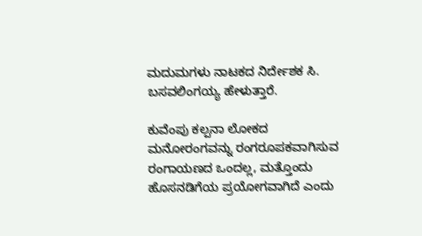ಮದುಮಗಳು ನಾಟಕದ ನಿರ್ದೇಶಕ ಸಿ. ಬಸವಲಿಂಗಯ್ಯ ಹೇಳುತ್ತಾರೆ.

ಕುವೆಂಪು ಕಲ್ಪನಾ ಲೋಕದ ಮನೋರಂಗವನ್ನು ರಂಗರೂಪಕವಾಗಿಸುವ ರಂಗಾಯಣದ ಒಂದಲ್ಲ, ಮತ್ತೊಂದು ಹೊಸನಡಿಗೆಯ ಪ್ರಯೋಗವಾಗಿದೆ ಎಂದು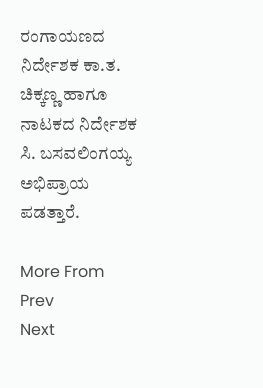ರಂಗಾಯಣದ ನಿರ್ದೇಶಕ ಕಾ.ತ. ಚಿಕ್ಕಣ್ಣ ಹಾಗೂ ನಾಟಕದ ನಿರ್ದೇಶಕ ಸಿ. ಬಸವಲಿಂಗಯ್ಯ ಅಭಿಪ್ರಾಯ ಪಡತ್ತಾರೆ.

More From
Prev
Next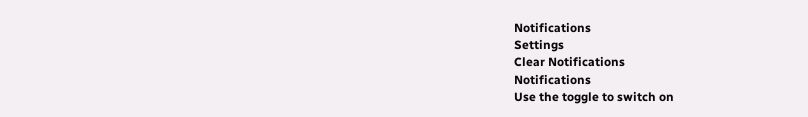Notifications
Settings
Clear Notifications
Notifications
Use the toggle to switch on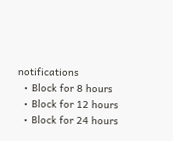notifications
  • Block for 8 hours
  • Block for 12 hours
  • Block for 24 hours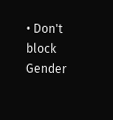• Don't block
Gender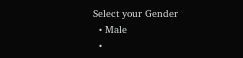Select your Gender
  • Male
  •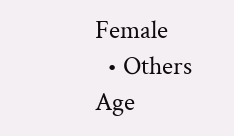Female
  • Others
Age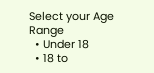Select your Age Range
  • Under 18
  • 18 to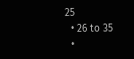25
  • 26 to 35
  •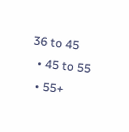36 to 45
  • 45 to 55
  • 55+